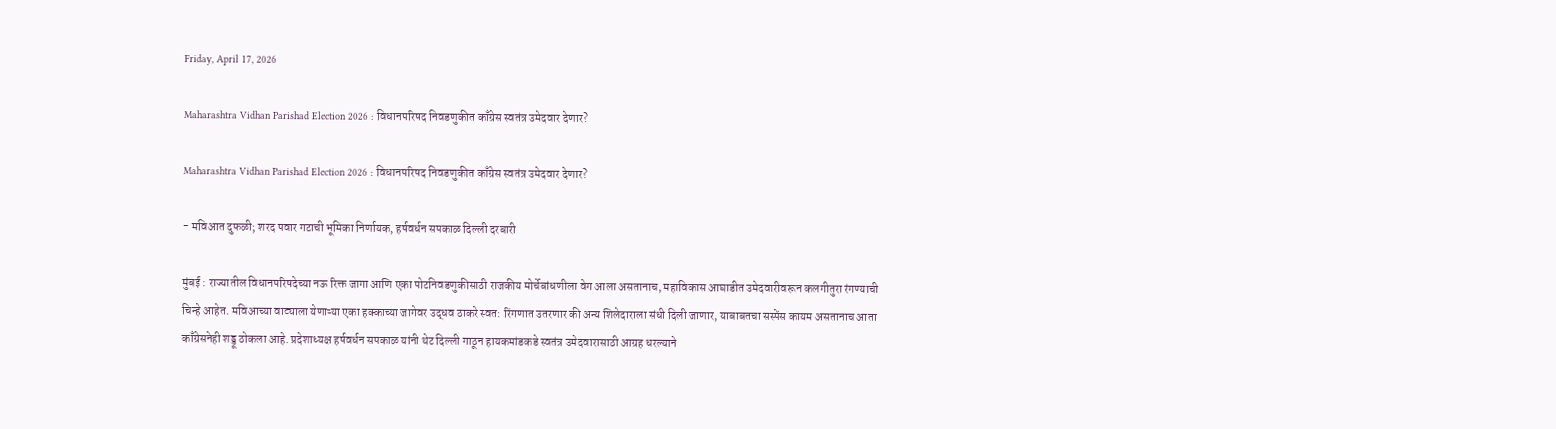Friday, April 17, 2026

Maharashtra Vidhan Parishad Election 2026 : विधानपरिषद निवडणुकीत काँग्रेस स्वतंत्र उमेदवार देणार?

Maharashtra Vidhan Parishad Election 2026 : विधानपरिषद निवडणुकीत काँग्रेस स्वतंत्र उमेदवार देणार?

- मविआत दुफळी; शरद पवार गटाची भूमिका निर्णायक, हर्षवर्धन सपकाळ दिल्ली दरबारी

मुंबई : राज्यातील विधानपरिषदेच्या नऊ रिक्त जागा आणि एका पोटनिवडणुकीसाठी राजकीय मोर्चेबांधणीला वेग आला असतानाच, महाविकास आघाडीत उमेदवारीवरून कलगीतुरा रंगण्याची चिन्हे आहेत. मविआच्या वाट्याला येणाऱ्या एका हक्काच्या जागेवर उद्धव ठाकरे स्वत: रिंगणात उतरणार की अन्य शिलेदाराला संधी दिली जाणार, याबाबतचा सस्पेंस कायम असतानाच आता काँग्रेसनेही शड्डू ठोकला आहे. प्रदेशाध्यक्ष हर्षवर्धन सपकाळ यांनी थेट दिल्ली गाठून हायकमांडकडे स्वतंत्र उमेदवारासाठी आग्रह धरल्याने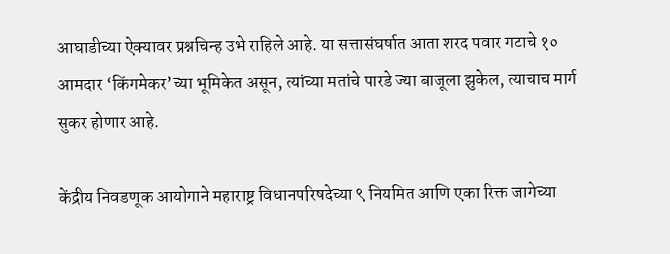आघाडीच्या ऐक्यावर प्रश्नचिन्ह उभे राहिले आहे. या सत्तासंघर्षात आता शरद पवार गटाचे १० आमदार ‘किंगमेकर’च्या भूमिकेत असून, त्यांच्या मतांचे पारडे ज्या बाजूला झुकेल, त्याचाच मार्ग सुकर होणार आहे.

केंद्रीय निवडणूक आयोगाने महाराष्ट्र विधानपरिषदेच्या ९ नियमित आणि एका रिक्त जागेच्या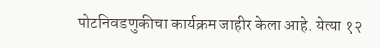पोटनिवडणुकीचा कार्यक्रम जाहीर केला आहे. येत्या १२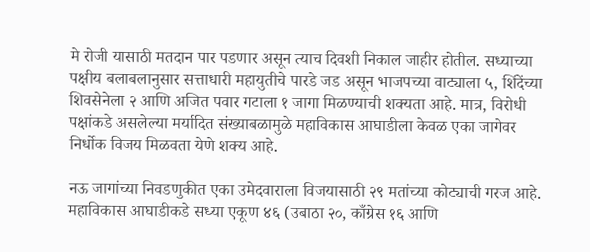मे रोजी यासाठी मतदान पार पडणार असून त्याच दिवशी निकाल जाहीर होतील. सध्याच्या पक्षीय बलाबलानुसार सत्ताधारी महायुतीचे पारडे जड असून भाजपच्या वाट्याला ५, शिंदेंच्या शिवसेनेला २ आणि अजित पवार गटाला १ जागा मिळण्याची शक्यता आहे. मात्र, विरोधी पक्षांकडे असलेल्या मर्यादित संख्याबळामुळे महाविकास आघाडीला केवळ एका जागेवर निर्धोक विजय मिळवता येणे शक्य आहे.

नऊ जागांच्या निवडणुकीत एका उमेदवाराला विजयासाठी २९ मतांच्या कोट्याची गरज आहे. महाविकास आघाडीकडे सध्या एकूण ४६ (उबाठा २०, काँग्रेस १६ आणि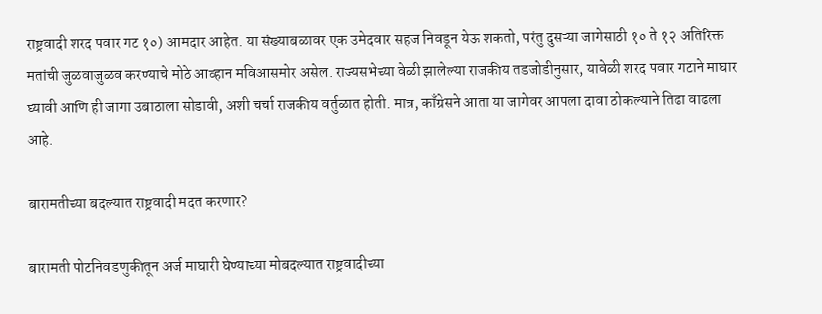राष्ट्रवादी शरद पवार गट १०) आमदार आहेत. या संख्याबळावर एक उमेदवार सहज निवडून येऊ शकतो, परंतु दुसऱ्या जागेसाठी १० ते १२ अतिरिक्त मतांची जुळवाजुळव करण्याचे मोठे आव्हान मविआसमोर असेल. राज्यसभेच्या वेळी झालेल्या राजकीय तडजोडीनुसार, यावेळी शरद पवार गटाने माघार घ्यावी आणि ही जागा उबाठाला सोडावी, अशी चर्चा राजकीय वर्तुळात होती. मात्र, काँग्रेसने आता या जागेवर आपला दावा ठोकल्याने तिढा वाढला आहे.

बारामतीच्या बदल्यात राष्ट्रवादी मदत करणार?

बारामती पोटनिवडणुकीतून अर्ज माघारी घेण्याच्या मोबदल्यात राष्ट्रवादीच्या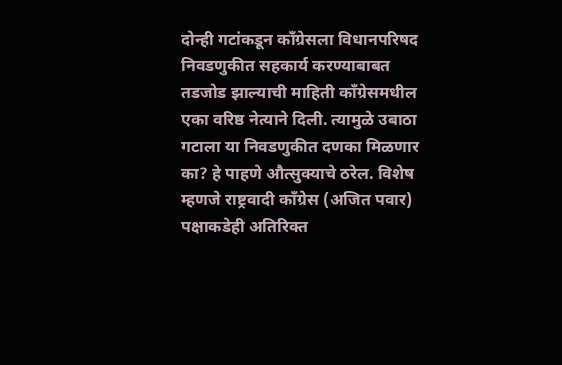दोन्ही गटांकडून काँग्रेसला विधानपरिषद निवडणुकीत सहकार्य करण्याबाबत तडजोड झाल्याची माहिती काँग्रेसमधील एका वरिष्ठ नेत्याने दिली. त्यामुळे उबाठा गटाला या निवडणुकीत दणका मिळणार का? हे पाहणे औत्सुक्याचे ठरेल. विशेष म्हणजे राष्ट्रवादी काँग्रेस (अजित पवार) पक्षाकडेही अतिरिक्त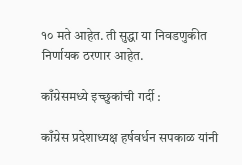१० मते आहेत. ती सुद्धा या निवडणुकीत निर्णायक ठरणार आहेत.

काँग्रेसमध्ये इच्छुकांची गर्दी :

काँग्रेस प्रदेशाध्यक्ष हर्षवर्धन सपकाळ यांनी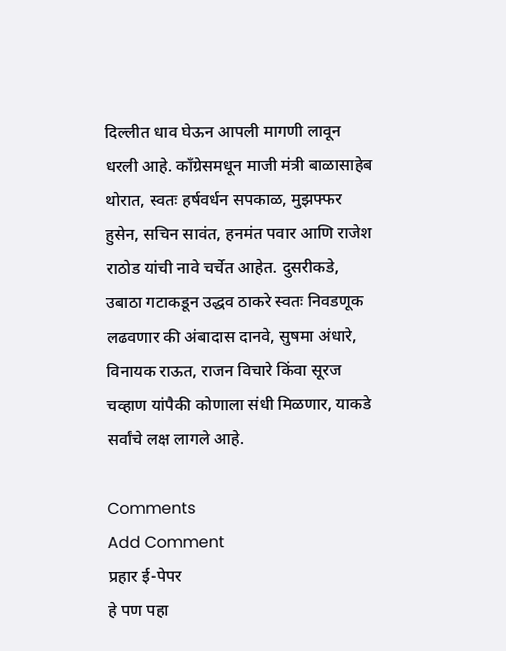दिल्लीत धाव घेऊन आपली मागणी लावून धरली आहे. काँग्रेसमधून माजी मंत्री बाळासाहेब थोरात, स्वतः हर्षवर्धन सपकाळ, मुझफ्फर हुसेन, सचिन सावंत, हनमंत पवार आणि राजेश राठोड यांची नावे चर्चेत आहेत. दुसरीकडे, उबाठा गटाकडून उद्धव ठाकरे स्वतः निवडणूक लढवणार की अंबादास दानवे, सुषमा अंधारे, विनायक राऊत, राजन विचारे किंवा सूरज चव्हाण यांपैकी कोणाला संधी मिळणार, याकडे सर्वांचे लक्ष लागले आहे.

Comments
Add Comment
प्रहार ई-पेपर
हे पण पहा